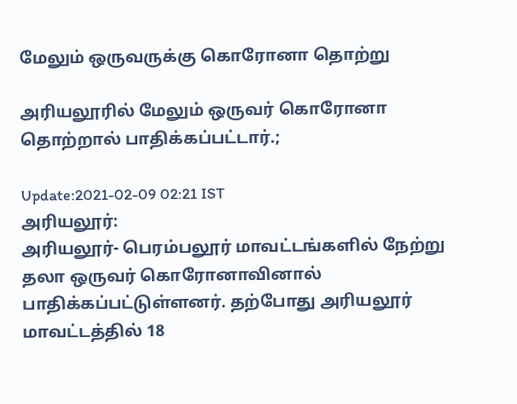மேலும் ஒருவருக்கு கொரோனா தொற்று

அரியலூரில் மேலும் ஒருவர் கொரோனா தொற்றால் பாதிக்கப்பட்டார்.;

Update:2021-02-09 02:21 IST
அரியலூர்:
அரியலூர்- பெரம்பலூர் மாவட்டங்களில் நேற்று தலா ஒருவர் கொரோனாவினால் பாதிக்கப்பட்டுள்ளனர். தற்போது அரியலூர் மாவட்டத்தில் 18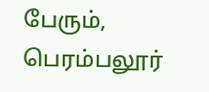பேரும், பெரம்பலூர்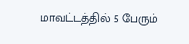மாவட்டத்தில் 5 பேரும்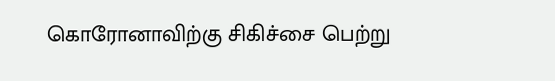கொரோனாவிற்கு சிகிச்சை பெற்று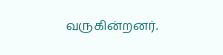வருகின்றனர்.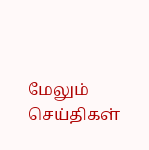மேலும் செய்திகள்